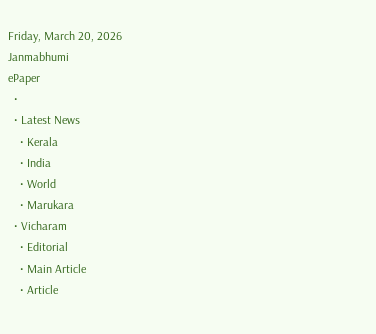Friday, March 20, 2026
Janmabhumi
ePaper
  •
  • Latest News
    • Kerala
    • India
    • World
    • Marukara
  • Vicharam
    • Editorial
    • Main Article
    • Article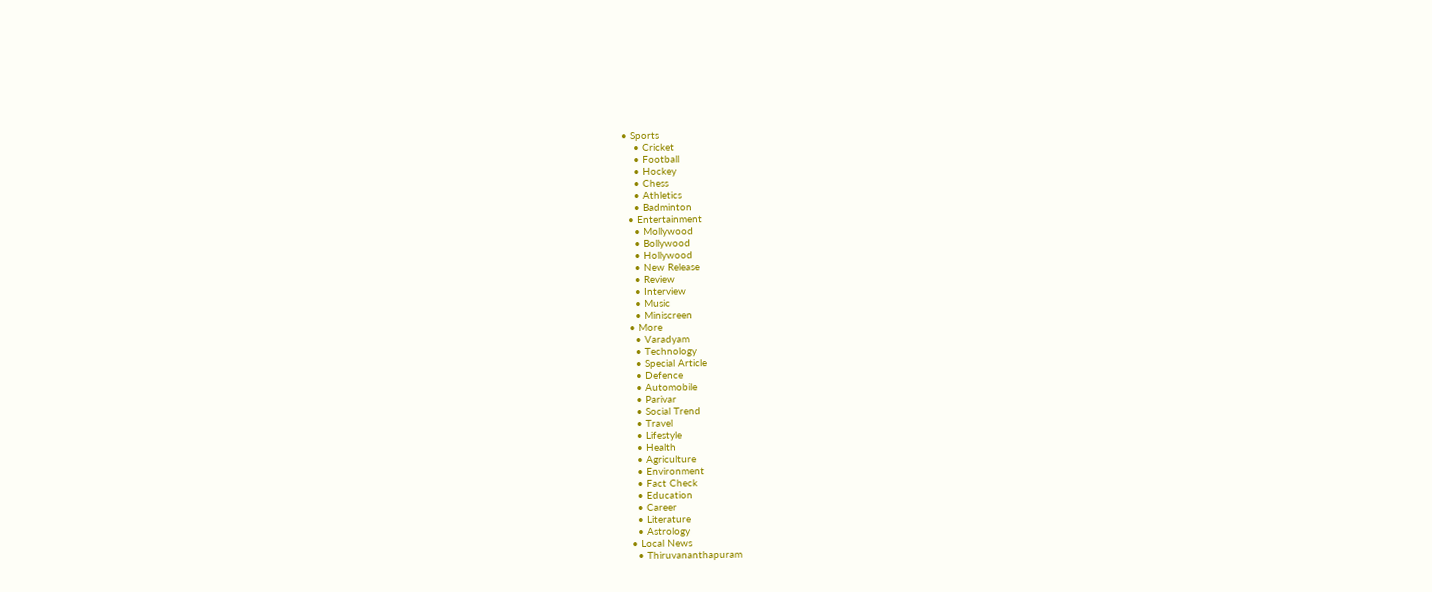• Sports
    • Cricket
    • Football
    • Hockey
    • Chess
    • Athletics
    • Badminton
  • Entertainment
    • Mollywood
    • Bollywood
    • Hollywood
    • New Release
    • Review
    • Interview
    • Music
    • Miniscreen
  • More
    • Varadyam
    • Technology
    • Special Article
    • Defence
    • Automobile
    • Parivar
    • Social Trend
    • Travel
    • Lifestyle
    • Health
    • Agriculture
    • Environment
    • Fact Check
    • Education
    • Career
    • Literature
    • Astrology
  • Local News
    • Thiruvananthapuram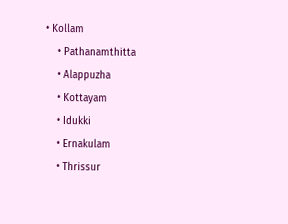• Kollam
    • Pathanamthitta
    • Alappuzha
    • Kottayam
    • Idukki
    • Ernakulam
    • Thrissur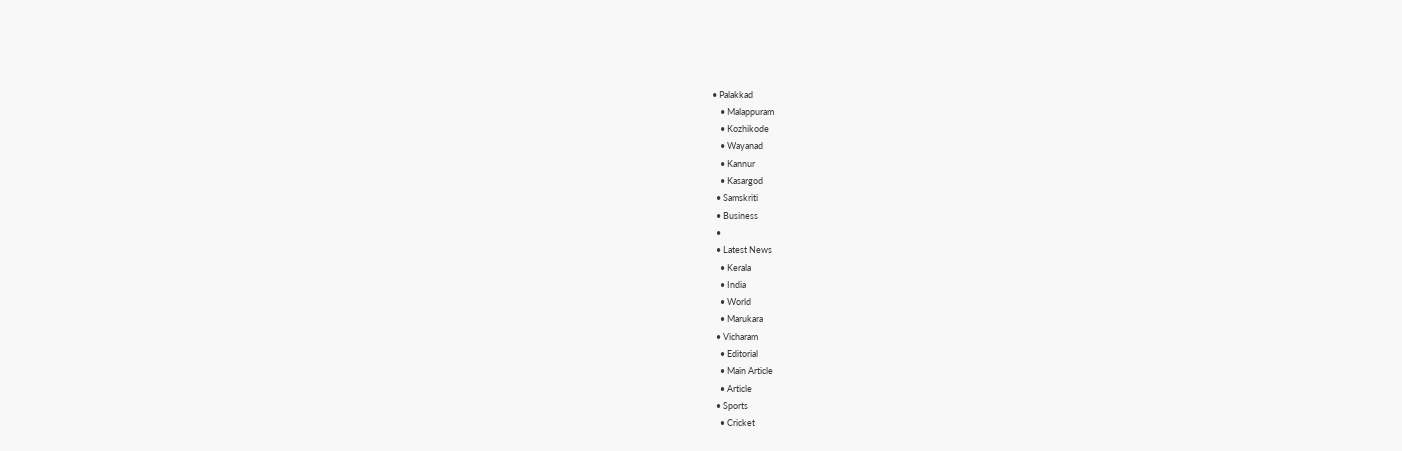• Palakkad
    • Malappuram
    • Kozhikode
    • Wayanad
    • Kannur
    • Kasargod
  • Samskriti
  • Business
  •
  • Latest News
    • Kerala
    • India
    • World
    • Marukara
  • Vicharam
    • Editorial
    • Main Article
    • Article
  • Sports
    • Cricket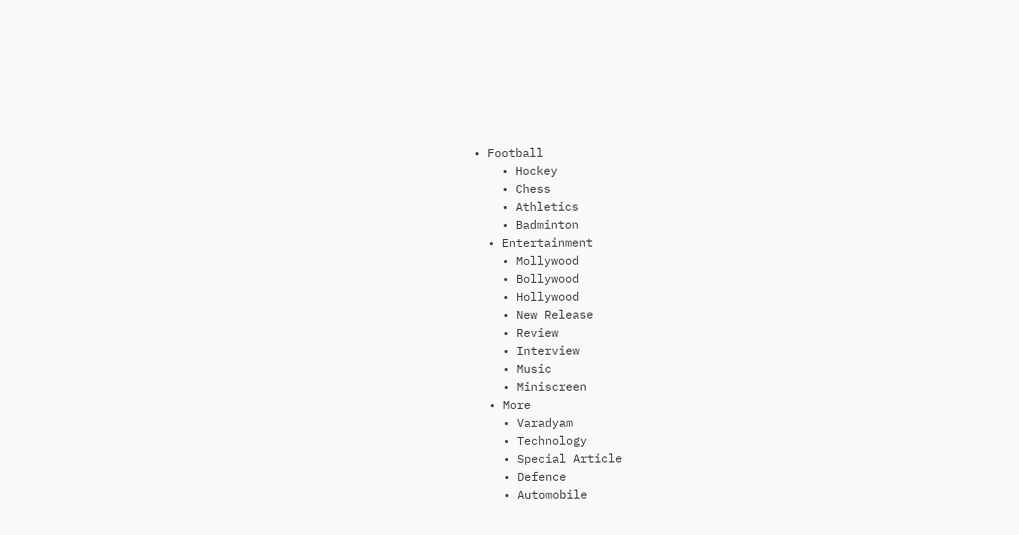• Football
    • Hockey
    • Chess
    • Athletics
    • Badminton
  • Entertainment
    • Mollywood
    • Bollywood
    • Hollywood
    • New Release
    • Review
    • Interview
    • Music
    • Miniscreen
  • More
    • Varadyam
    • Technology
    • Special Article
    • Defence
    • Automobile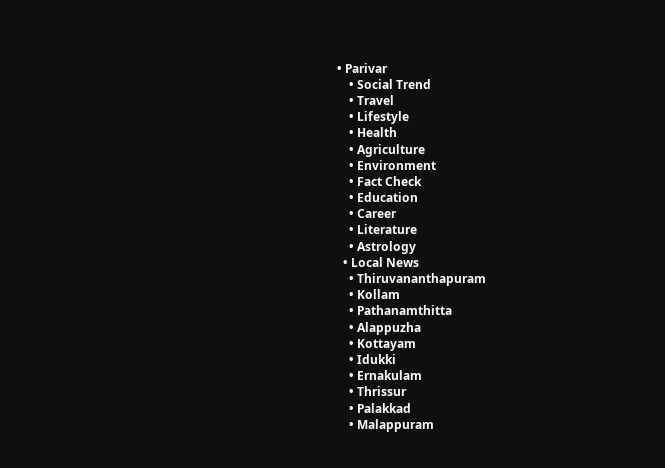• Parivar
    • Social Trend
    • Travel
    • Lifestyle
    • Health
    • Agriculture
    • Environment
    • Fact Check
    • Education
    • Career
    • Literature
    • Astrology
  • Local News
    • Thiruvananthapuram
    • Kollam
    • Pathanamthitta
    • Alappuzha
    • Kottayam
    • Idukki
    • Ernakulam
    • Thrissur
    • Palakkad
    • Malappuram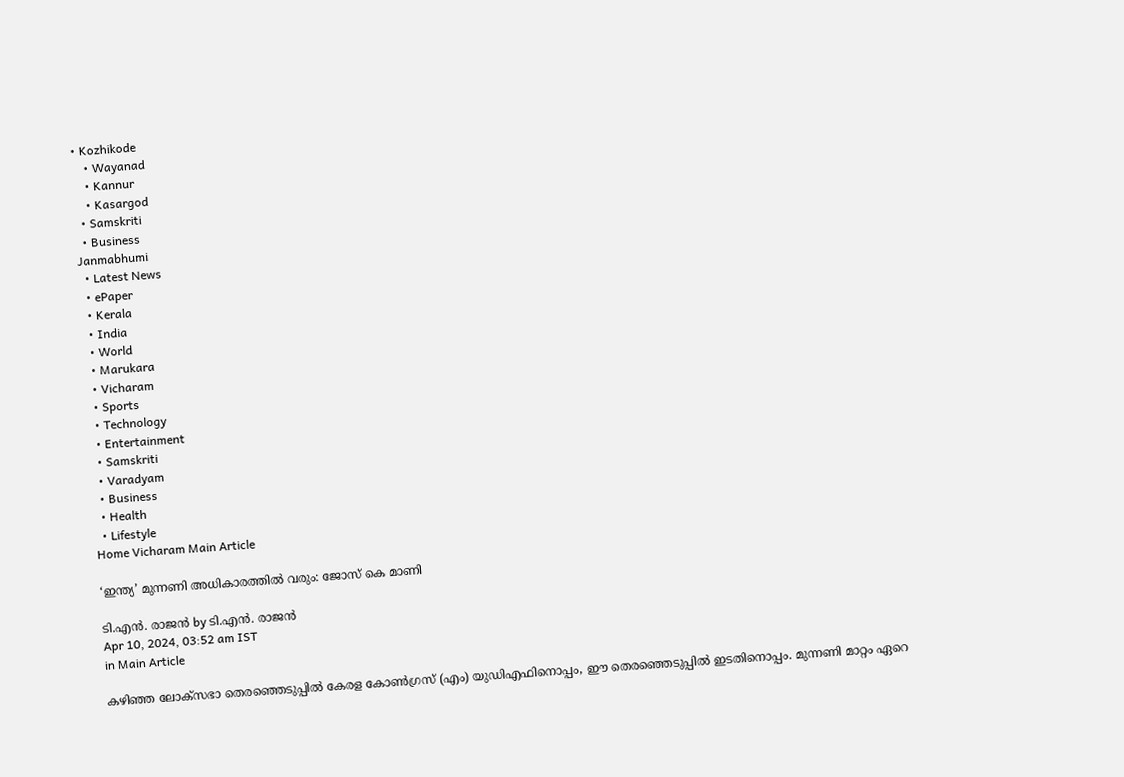• Kozhikode
    • Wayanad
    • Kannur
    • Kasargod
  • Samskriti
  • Business
Janmabhumi
  • Latest News
  • ePaper
  • Kerala
  • India
  • World
  • Marukara
  • Vicharam
  • Sports
  • Technology
  • Entertainment
  • Samskriti
  • Varadyam
  • Business
  • Health
  • Lifestyle
Home Vicharam Main Article

‘ഇന്ത്യ’ മുന്നണി അധികാരത്തില്‍ വരും: ജോസ് കെ മാണി

ടി.എന്‍. രാജന്‍ by ടി.എന്‍. രാജന്‍
Apr 10, 2024, 03:52 am IST
in Main Article

കഴിഞ്ഞ ലോക്‌സഭാ തെരഞ്ഞെടുപ്പില്‍ കേരള കോണ്‍ഗ്രസ് (എം) യുഡിഎഫിനൊപ്പം, ഈ തെരഞ്ഞെടുപ്പില്‍ ഇടതിനൊപ്പം. മുന്നണി മാറ്റം ഏറെ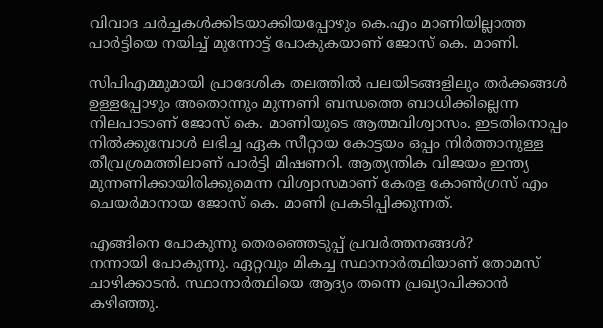വിവാദ ചര്‍ച്ചകള്‍ക്കിടയാക്കിയപ്പോഴും കെ.എം മാണിയില്ലാത്ത പാര്‍ട്ടിയെ നയിച്ച് മുന്നോട്ട് പോകുകയാണ് ജോസ് കെ. മാണി.

സിപിഎമ്മുമായി പ്രാദേശിക തലത്തില്‍ പലയിടങ്ങളിലും തര്‍ക്കങ്ങള്‍ ഉള്ളപ്പോഴും അതൊന്നും മുന്നണി ബന്ധത്തെ ബാധിക്കില്ലെന്ന നിലപാടാണ് ജോസ് കെ. മാണിയുടെ ആത്മവിശ്വാസം. ഇടതിനൊപ്പം നില്‍ക്കുമ്പോള്‍ ലഭിച്ച ഏക സീറ്റായ കോട്ടയം ഒപ്പം നിര്‍ത്താനുള്ള തീവ്രശ്രമത്തിലാണ് പാര്‍ട്ടി മിഷണറി. ആത്യന്തിക വിജയം ഇന്ത്യ മുന്നണിക്കായിരിക്കുമെന്ന വിശ്വാസമാണ് കേരള കോണ്‍ഗ്രസ് എം ചെയര്‍മാനായ ജോസ് കെ. മാണി പ്രകടിപ്പിക്കുന്നത്.

എങ്ങിനെ പോകുന്നു തെരഞ്ഞെടുപ്പ് പ്രവര്‍ത്തനങ്ങള്‍?
നന്നായി പോകുന്നു. ഏറ്റവും മികച്ച സ്ഥാനാര്‍ത്ഥിയാണ് തോമസ് ചാഴിക്കാടന്‍. സ്ഥാനാര്‍ത്ഥിയെ ആദ്യം തന്നെ പ്രഖ്യാപിക്കാന്‍ കഴിഞ്ഞു.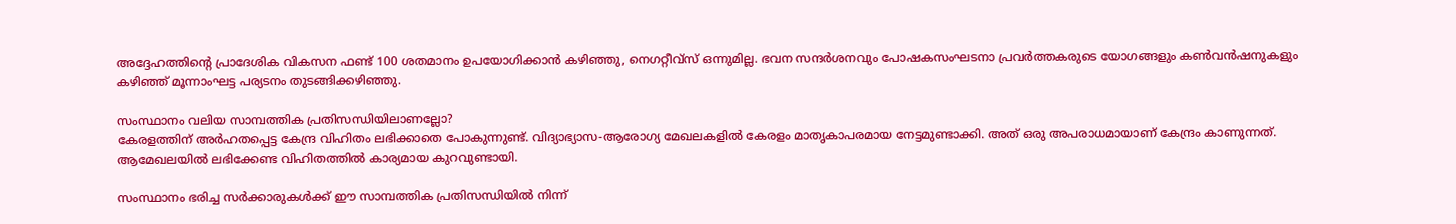അദ്ദേഹത്തിന്റെ പ്രാദേശിക വികസന ഫണ്ട് 100 ശതമാനം ഉപയോഗിക്കാന്‍ കഴിഞ്ഞു, നെഗറ്റീവ്‌സ് ഒന്നുമില്ല. ഭവന സന്ദര്‍ശനവും പോഷകസംഘടനാ പ്രവര്‍ത്തകരുടെ യോഗങ്ങളും കണ്‍വന്‍ഷനുകളും കഴിഞ്ഞ് മൂന്നാംഘട്ട പര്യടനം തുടങ്ങിക്കഴിഞ്ഞു.

സംസ്ഥാനം വലിയ സാമ്പത്തിക പ്രതിസന്ധിയിലാണല്ലോ?
കേരളത്തിന് അര്‍ഹതപ്പെട്ട കേന്ദ്ര വിഹിതം ലഭിക്കാതെ പോകുന്നുണ്ട്. വിദ്യാഭ്യാസ-ആരോഗ്യ മേഖലകളില്‍ കേരളം മാതൃകാപരമായ നേട്ടമുണ്ടാക്കി. അത് ഒരു അപരാധമായാണ് കേന്ദ്രം കാണുന്നത്. ആമേഖലയില്‍ ലഭിക്കേണ്ട വിഹിതത്തില്‍ കാര്യമായ കുറവുണ്ടായി.

സംസ്ഥാനം ഭരിച്ച സര്‍ക്കാരുകള്‍ക്ക് ഈ സാമ്പത്തിക പ്രതിസന്ധിയില്‍ നിന്ന്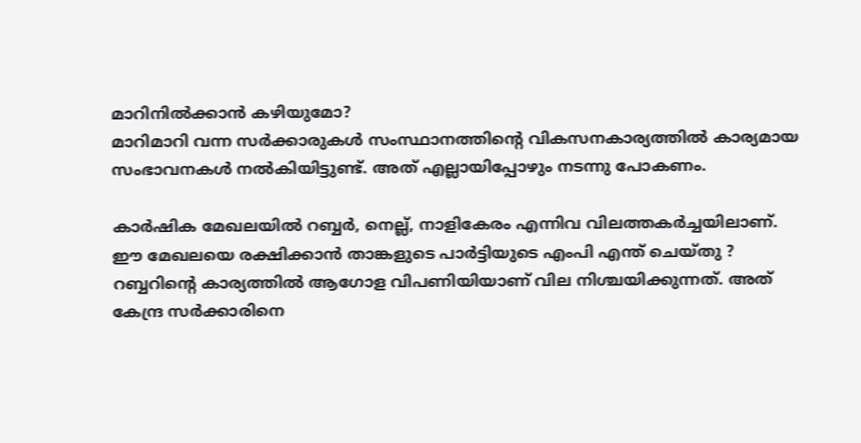മാറിനില്‍ക്കാന്‍ കഴിയുമോ?
മാറിമാറി വന്ന സര്‍ക്കാരുകള്‍ സംസ്ഥാനത്തിന്റെ വികസനകാര്യത്തില്‍ കാര്യമായ സംഭാവനകള്‍ നല്‍കിയിട്ടുണ്ട്. അത് എല്ലായിപ്പോഴും നടന്നു പോകണം.

കാര്‍ഷിക മേഖലയില്‍ റബ്ബര്‍, നെല്ല്, നാളികേരം എന്നിവ വിലത്തകര്‍ച്ചയിലാണ്. ഈ മേഖലയെ രക്ഷിക്കാന്‍ താങ്കളുടെ പാര്‍ട്ടിയുടെ എംപി എന്ത് ചെയ്തു ?
റബ്ബറിന്റെ കാര്യത്തില്‍ ആഗോള വിപണിയിയാണ് വില നിശ്ചയിക്കുന്നത്. അത് കേന്ദ്ര സര്‍ക്കാരിനെ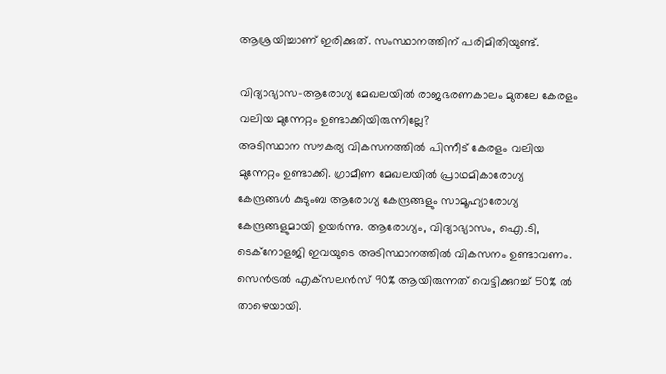ആശ്രയിച്ചാണ് ഇരിക്കുത്. സംസ്ഥാനത്തിന് പരിമിതിയുണ്ട്.

വിദ്യാഭ്യാസ-ആരോഗ്യ മേഖലയില്‍ രാജഭരണകാലം മുതലേ കേരളം വലിയ മുന്നേറ്റം ഉണ്ടാക്കിയിരുന്നില്ലേ?
അടിസ്ഥാന സൗകര്യ വികസനത്തില്‍ പിന്നീട് കേരളം വലിയ മുന്നേറ്റം ഉണ്ടാക്കി. ഗ്രാമീണ മേഖലയില്‍ പ്രാഥമികാരോഗ്യ കേന്ദ്രങ്ങള്‍ കുടുംബ ആരോഗ്യ കേന്ദ്രങ്ങളും സാമൂഹ്യാരോഗ്യ കേന്ദ്രങ്ങളുമായി ഉയര്‍ന്നു. ആരോഗ്യം, വിദ്യാഭ്യാസം, ഐ.ടി, ടെക്‌നോളജി ഇവയുടെ അടിസ്ഥാനത്തില്‍ വികസനം ഉണ്ടാവണം. സെന്‍ട്രല്‍ എക്‌സലന്‍സ് 90% ആയിരുന്നത് വെട്ടിക്കുറച്ച് 50% ല്‍ താഴെയായി.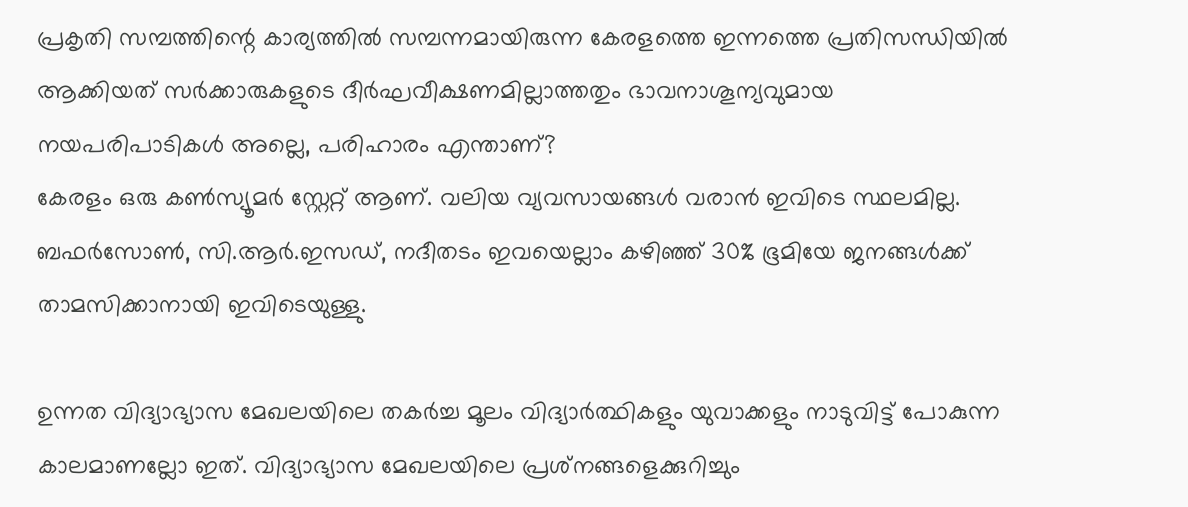പ്രകൃതി സമ്പത്തിന്റെ കാര്യത്തില്‍ സമ്പന്നമായിരുന്ന കേരളത്തെ ഇന്നത്തെ പ്രതിസന്ധിയില്‍ ആക്കിയത് സര്‍ക്കാരുകളുടെ ദീര്‍ഘവീക്ഷണമില്ലാത്തതും ഭാവനാശൂന്യവുമായ നയപരിപാടികള്‍ അല്ലെ, പരിഹാരം എന്താണ്?
കേരളം ഒരു കണ്‍സ്യൂമര്‍ സ്റ്റേറ്റ് ആണ്. വലിയ വ്യവസായങ്ങള്‍ വരാന്‍ ഇവിടെ സ്ഥലമില്ല. ബഫര്‍സോണ്‍, സി.ആര്‍.ഇസഡ്, നദീതടം ഇവയെല്ലാം കഴിഞ്ഞ് 30% ഭൂമിയേ ജനങ്ങള്‍ക്ക് താമസിക്കാനായി ഇവിടെയുള്ളു.

ഉന്നത വിദ്യാഭ്യാസ മേഖലയിലെ തകര്‍ച്ച മൂലം വിദ്യാര്‍ത്ഥികളും യുവാക്കളും നാടുവിട്ട് പോകുന്ന കാലമാണല്ലോ ഇത്. വിദ്യാഭ്യാസ മേഖലയിലെ പ്രശ്‌നങ്ങളെക്കുറിച്ചും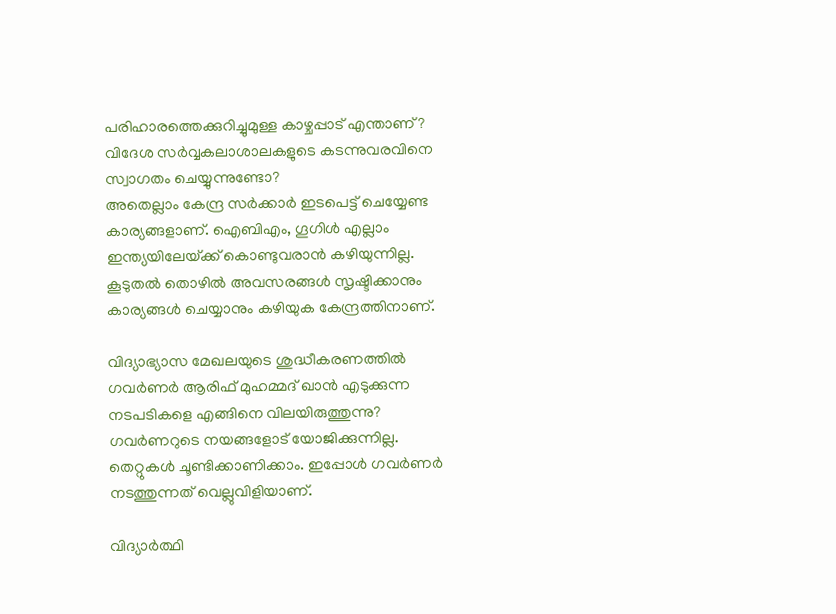പരിഹാരത്തെക്കുറിച്ചുമുള്ള കാഴ്ചപ്പാട് എന്താണ്? വിദേശ സര്‍വ്വകലാശാലകളുടെ കടന്നുവരവിനെ സ്വാഗതം ചെയ്യുന്നുണ്ടോ?
അതെല്ലാം കേന്ദ്ര സര്‍ക്കാര്‍ ഇടപെട്ട് ചെയ്യേണ്ട കാര്യങ്ങളാണ്. ഐബിഎം, ഗൂഗിള്‍ എല്ലാം ഇന്ത്യയിലേയ്‌ക്ക് കൊണ്ടുവരാന്‍ കഴിയുന്നില്ല. കൂടുതല്‍ തൊഴില്‍ അവസരങ്ങള്‍ സൃഷ്ടിക്കാനും കാര്യങ്ങള്‍ ചെയ്യാനും കഴിയുക കേന്ദ്രത്തിനാണ്.

വിദ്യാഭ്യാസ മേഖലയുടെ ശുദ്ധീകരണത്തില്‍ ഗവര്‍ണര്‍ ആരിഫ് മുഹമ്മദ് ഖാന്‍ എടുക്കുന്ന നടപടികളെ എങ്ങിനെ വിലയിരുത്തുന്നു?
ഗവര്‍ണറുടെ നയങ്ങളോട് യോജിക്കുന്നില്ല. തെറ്റുകള്‍ ചൂണ്ടിക്കാണിക്കാം. ഇപ്പോള്‍ ഗവര്‍ണര്‍ നടത്തുന്നത് വെല്ലുവിളിയാണ്.

വിദ്യാര്‍ത്ഥി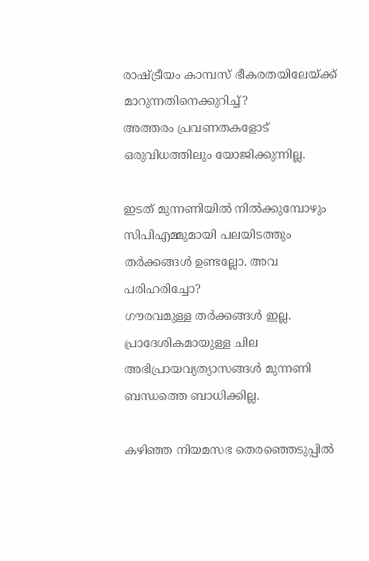രാഷ്‌ട്രീയം കാമ്പസ് ഭീകരതയിലേയ്‌ക്ക് മാറുന്നതിനെക്കുറിച്ച്?
അത്തരം പ്രവണതകളോട് ഒരുവിധത്തിലും യോജിക്കുന്നില്ല.

ഇടത് മുന്നണിയില്‍ നില്‍ക്കുമ്പോഴും സിപിഎമ്മുമായി പലയിടത്തും തര്‍ക്കങ്ങള്‍ ഉണ്ടല്ലോ. അവ പരിഹരിച്ചോ?
ഗൗരവമുള്ള തര്‍ക്കങ്ങള്‍ ഇല്ല. പ്രാദേശികമായുള്ള ചില അഭിപ്രായവ്യത്യാസങ്ങള്‍ മുന്നണി ബന്ധത്തെ ബാധിക്കില്ല.

കഴിഞ്ഞ നിയമസഭ തെരഞ്ഞെടുപ്പില്‍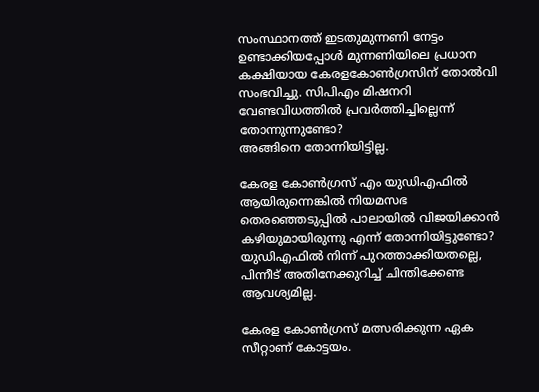സംസ്ഥാനത്ത് ഇടതുമുന്നണി നേട്ടം ഉണ്ടാക്കിയപ്പോള്‍ മുന്നണിയിലെ പ്രധാന കക്ഷിയായ കേരളകോണ്‍ഗ്രസിന് തോല്‍വി സംഭവിച്ചു. സിപിഎം മിഷനറി വേണ്ടവിധത്തില്‍ പ്രവര്‍ത്തിച്ചില്ലെന്ന് തോന്നുന്നുണ്ടോ?
അങ്ങിനെ തോന്നിയിട്ടില്ല.

കേരള കോണ്‍ഗ്രസ് എം യുഡിഎഫില്‍ ആയിരുന്നെങ്കില്‍ നിയമസഭ തെരഞ്ഞെടുപ്പില്‍ പാലായില്‍ വിജയിക്കാന്‍ കഴിയുമായിരുന്നു എന്ന് തോന്നിയിട്ടുണ്ടോ?
യുഡിഎഫില്‍ നിന്ന് പുറത്താക്കിയതല്ലെ, പിന്നീട് അതിനേക്കുറിച്ച് ചിന്തിക്കേണ്ട ആവശ്യമില്ല.

കേരള കോണ്‍ഗ്രസ് മത്സരിക്കുന്ന ഏക സീറ്റാണ് കോട്ടയം.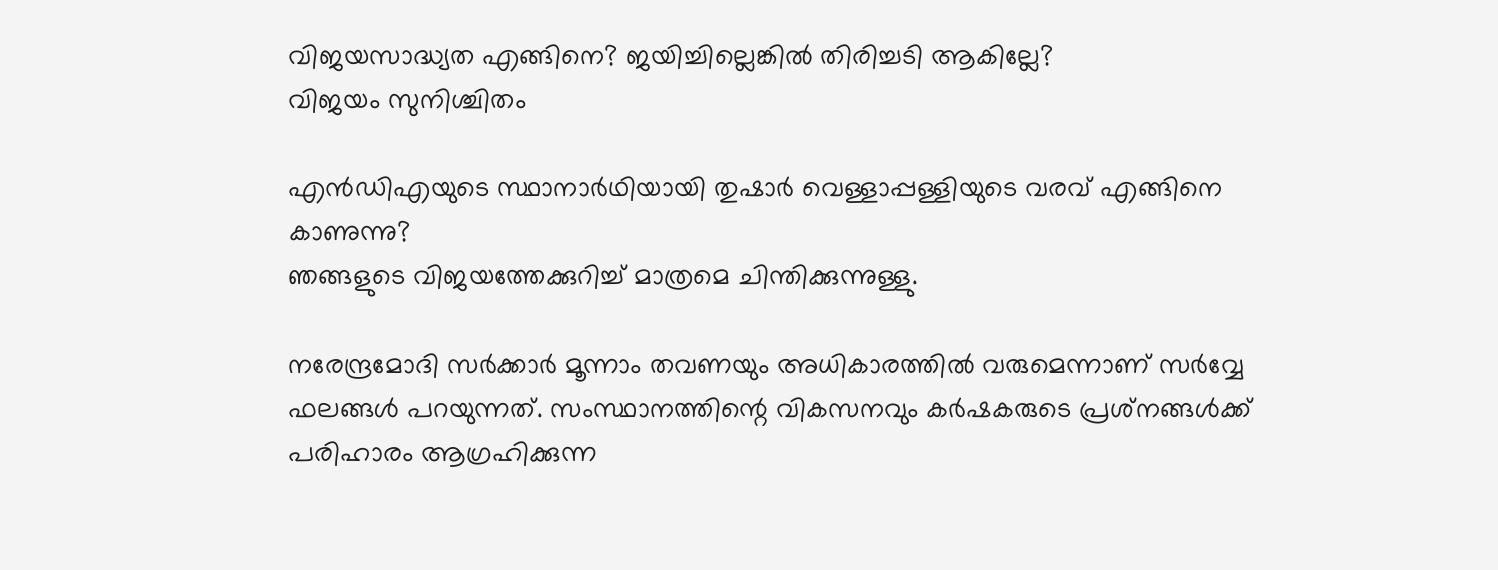വിജയസാദ്ധ്യത എങ്ങിനെ? ജയിച്ചില്ലെങ്കില്‍ തിരിച്ചടി ആകില്ലേ?
വിജയം സുനിശ്ചിതം

എന്‍ഡിഎയുടെ സ്ഥാനാര്‍ഥിയായി തുഷാര്‍ വെള്ളാപ്പള്ളിയുടെ വരവ് എങ്ങിനെ കാണുന്നു?
ഞങ്ങളുടെ വിജയത്തേക്കുറിച്ച് മാത്രമെ ചിന്തിക്കുന്നുള്ളു.

നരേന്ദ്രമോദി സര്‍ക്കാര്‍ മൂന്നാം തവണയും അധികാരത്തില്‍ വരുമെന്നാണ് സര്‍വ്വേ ഫലങ്ങള്‍ പറയുന്നത്. സംസ്ഥാനത്തിന്റെ വികസനവും കര്‍ഷകരുടെ പ്രശ്‌നങ്ങള്‍ക്ക് പരിഹാരം ആഗ്രഹിക്കുന്ന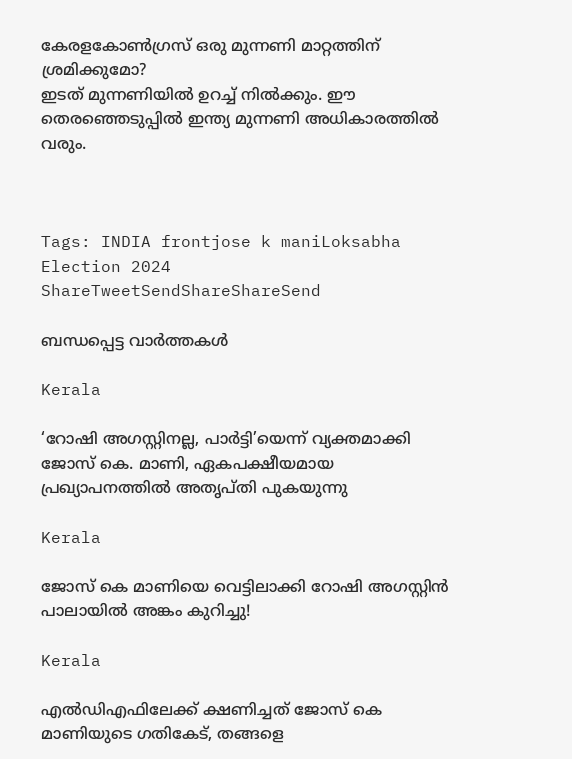കേരളകോണ്‍ഗ്രസ് ഒരു മുന്നണി മാറ്റത്തിന് ശ്രമിക്കുമോ?
ഇടത് മുന്നണിയില്‍ ഉറച്ച് നില്‍ക്കും. ഈ തെരഞ്ഞെടുപ്പില്‍ ഇന്ത്യ മുന്നണി അധികാരത്തില്‍ വരും.



Tags: INDIA frontjose k maniLoksabha Election 2024
ShareTweetSendShareShareSend

ബന്ധപ്പെട്ട വാര്‍ത്തകള്‍

Kerala

‘റോഷി അഗസ്റ്റിനല്ല, പാര്‍ട്ടി’യെന്ന് വ്യക്തമാക്കി ജോസ് കെ. മാണി, ഏകപക്ഷീയമായ പ്രഖ്യാപനത്തില്‍ അതൃപ്തി പുകയുന്നു

Kerala

ജോസ് കെ മാണിയെ വെട്ടിലാക്കി റോഷി അഗസ്റ്റിന്‍ പാലായില്‍ അങ്കം കുറിച്ചു!

Kerala

എല്‍ഡിഎഫിലേക്ക് ക്ഷണിച്ചത് ജോസ് കെ മാണിയുടെ ഗതികേട്, തങ്ങളെ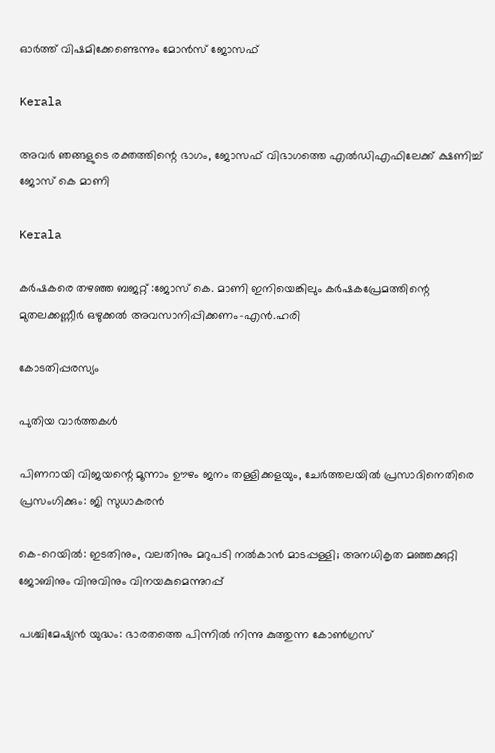ഓര്‍ത്ത് വിഷമിക്കേണ്ടെന്നും മോന്‍സ് ജോസഫ്

Kerala

അവര്‍ ഞങ്ങളുടെ രക്തത്തിന്റെ ഭാഗം, ജോസഫ് വിഭാഗത്തെ എല്‍ഡിഎഫിലേക്ക് ക്ഷണിച്ച് ജോസ് കെ മാണി

Kerala

കര്‍ഷകരെ തഴഞ്ഞ ബജറ്റ് :ജോസ് കെ. മാണി ഇനിയെങ്കിലും കര്‍ഷകപ്രേമത്തിന്റെ മുതലക്കണ്ണീര്‍ ഒഴുക്കല്‍ അവസാനിപ്പിക്കണം-എന്‍.ഹരി

കോടതിപ്പരസ്യം

പുതിയ വാര്‍ത്തകള്‍

പിണറായി വിജയന്റെ മൂന്നാം ഊഴം ജനം തള്ളിക്കളയും, ചേർത്തലയിൽ പ്രസാദിനെതിരെ പ്രസംഗിക്കും: ജി സുധാകരൻ

കെ-റെയില്‍: ഇടതിനും, വലതിനും മറുപടി നല്‍കാന്‍ മാടപ്പള്ളി; അനധികൃത മഞ്ഞക്കുറ്റി ജോബിനും വിനുവിനും വിനയകുമെന്നുറപ്പ്

പശ്ചിമേഷ്യന്‍ യുദ്ധം: ഭാരതത്തെ പിന്നില്‍ നിന്നു കുത്തുന്ന കോണ്‍ഗ്രസ്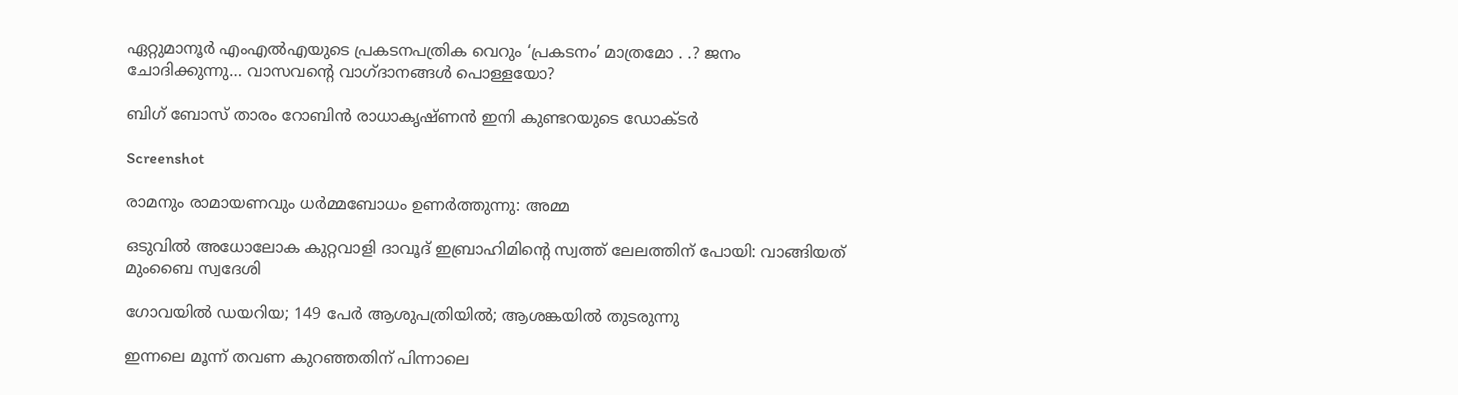ഏറ്റുമാനൂര്‍ എംഎല്‍എയുടെ പ്രകടനപത്രിക വെറും ‘പ്രകടനം’ മാത്രമോ . .? ജനം ചോദിക്കുന്നു… വാസവന്റെ വാഗ്ദാനങ്ങള്‍ പൊള്ളയോ?

ബിഗ് ബോസ് താരം റോബിന്‍ രാധാകൃഷ്ണൻ ഇനി കുണ്ടറയുടെ ഡോക്ടര്‍

Screenshot

രാമനും രാമായണവും ധർമ്മബോധം ഉണർത്തുന്നു: അമ്മ

ഒടുവിൽ അധോലോക കുറ്റവാളി ദാവൂദ് ഇബ്രാഹിമിന്റെ സ്വത്ത് ലേലത്തിന് പോയി: വാങ്ങിയത് മുംബൈ സ്വദേശി

ഗോവയിൽ ഡയറിയ; 149 പേർ ആശുപത്രിയിൽ; ആശങ്കയിൽ തുടരുന്നു

ഇന്നലെ മൂന്ന് തവണ കുറഞ്ഞതിന് പിന്നാലെ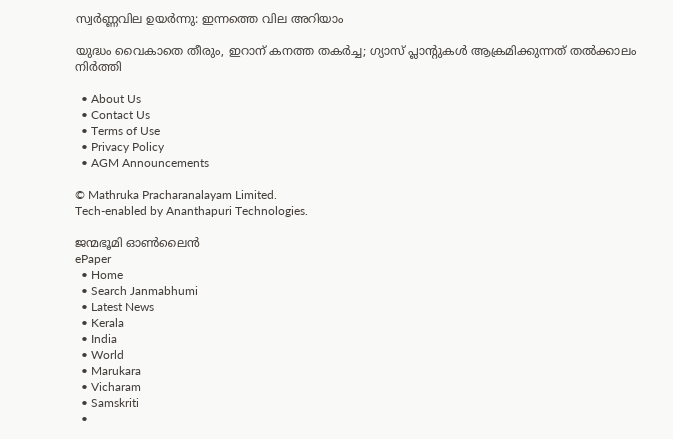സ്വർണ്ണവില ഉയർന്നു: ഇന്നത്തെ വില അറിയാം

യുദ്ധം വൈകാതെ തീരും, ഇറാന് കനത്ത തകർച്ച; ഗ്യാസ് പ്ലാന്റുകൾ ആക്രമിക്കുന്നത് തൽക്കാലം നിർത്തി

  • About Us
  • Contact Us
  • Terms of Use
  • Privacy Policy
  • AGM Announcements

© Mathruka Pracharanalayam Limited.
Tech-enabled by Ananthapuri Technologies.

ജന്മഭൂമി ഓണ്‍ലൈന്‍
ePaper
  • Home
  • Search Janmabhumi
  • Latest News
  • Kerala
  • India
  • World
  • Marukara
  • Vicharam
  • Samskriti
  •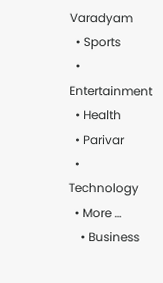Varadyam
  • Sports
  • Entertainment
  • Health
  • Parivar
  • Technology
  • More …
    • Business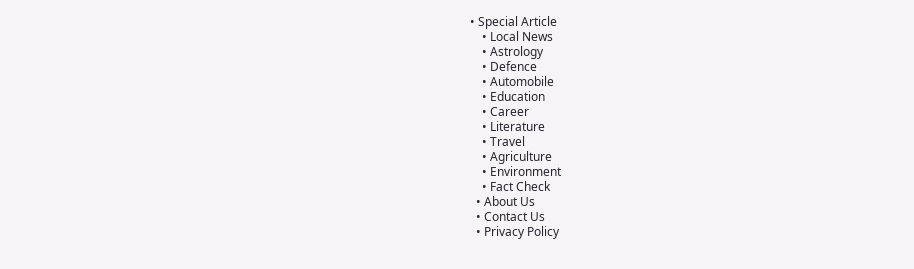• Special Article
    • Local News
    • Astrology
    • Defence
    • Automobile
    • Education
    • Career
    • Literature
    • Travel
    • Agriculture
    • Environment
    • Fact Check
  • About Us
  • Contact Us
  • Privacy Policy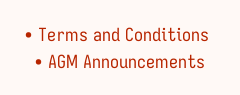• Terms and Conditions
  • AGM Announcements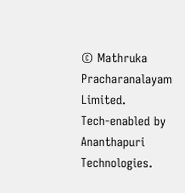© Mathruka Pracharanalayam Limited.
Tech-enabled by Ananthapuri Technologies.